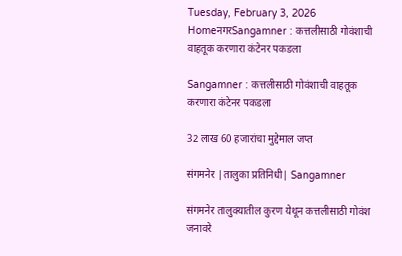Tuesday, February 3, 2026
HomeनगरSangamner : कत्तलीसाठी गोवंशाची वाहतूक करणारा कंटेनर पकडला

Sangamner : कत्तलीसाठी गोवंशाची वाहतूक करणारा कंटेनर पकडला

32 लाख 60 हजारांचा मुद्देमाल जप्त

संगमनेर |तालुका प्रतिनिधी| Sangamner

संगमनेर तालुक्यातील कुरण येथून कत्तलीसाठी गोवंश जनावरे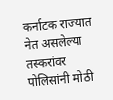कर्नाटक राज्यात नेत असलेल्या तस्करांवर पोलिसांनी मोठी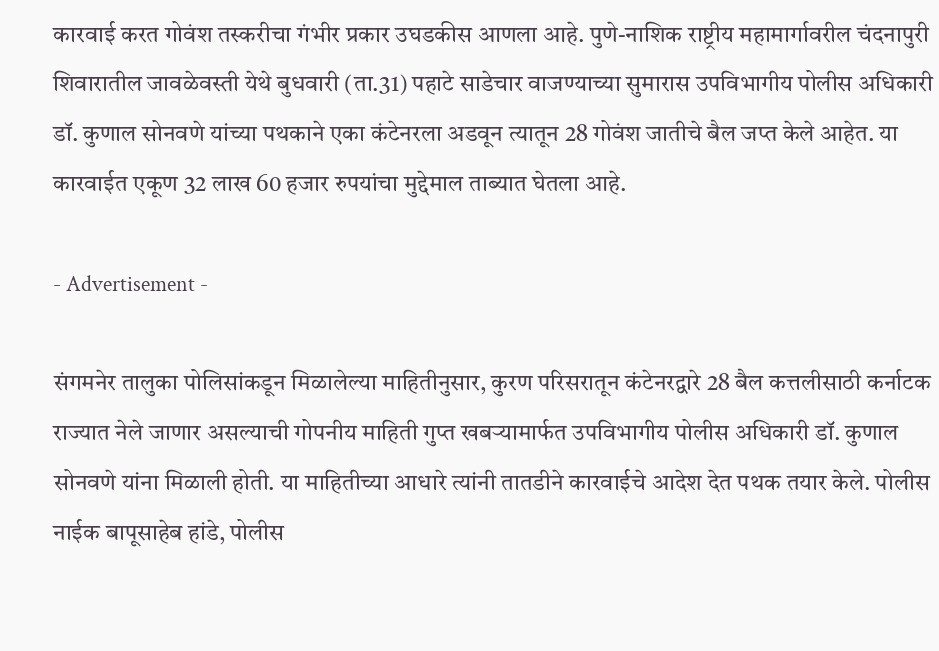कारवाई करत गोवंश तस्करीचा गंभीर प्रकार उघडकीस आणला आहे. पुणे-नाशिक राष्ट्रीय महामार्गावरील चंदनापुरी शिवारातील जावळेवस्ती येथे बुधवारी (ता.31) पहाटे साडेचार वाजण्याच्या सुमारास उपविभागीय पोलीस अधिकारी डॉ. कुणाल सोनवणे यांच्या पथकाने एका कंटेनरला अडवून त्यातून 28 गोवंश जातीचे बैल जप्त केले आहेत. या कारवाईत एकूण 32 लाख 60 हजार रुपयांचा मुद्देमाल ताब्यात घेतला आहे.

- Advertisement -

संगमनेर तालुका पोलिसांकडून मिळालेल्या माहितीनुसार, कुरण परिसरातून कंटेनरद्वारे 28 बैल कत्तलीसाठी कर्नाटक राज्यात नेले जाणार असल्याची गोपनीय माहिती गुप्त खबर्‍यामार्फत उपविभागीय पोलीस अधिकारी डॉ. कुणाल सोनवणे यांना मिळाली होती. या माहितीच्या आधारे त्यांनी तातडीने कारवाईचे आदेश देत पथक तयार केले. पोलीस नाईक बापूसाहेब हांडे, पोलीस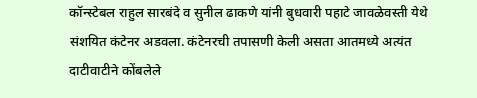कॉन्स्टेबल राहुल सारबंदे व सुनील ढाकणे यांनी बुधवारी पहाटे जावळेवस्ती येथे संशयित कंटेनर अडवला. कंटेनरची तपासणी केली असता आतमध्ये अत्यंत दाटीवाटीने कोंबलेले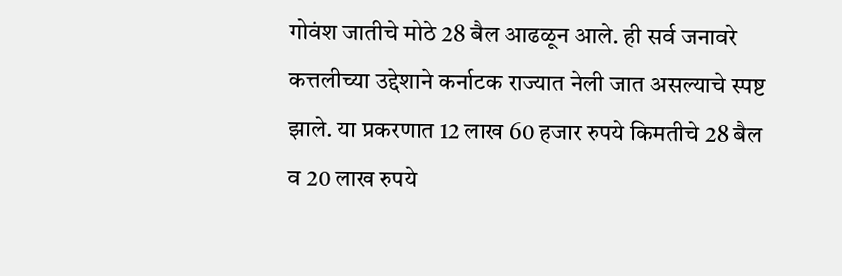गोवंश जातीचे मोठे 28 बैल आढळून आले. ही सर्व जनावरे कत्तलीच्या उद्देशाने कर्नाटक राज्यात नेली जात असल्याचे स्पष्ट झाले. या प्रकरणात 12 लाख 60 हजार रुपये किमतीचे 28 बैल व 20 लाख रुपये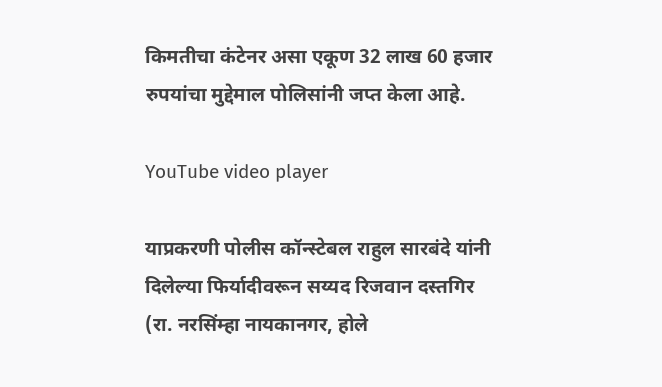किमतीचा कंटेनर असा एकूण 32 लाख 60 हजार रुपयांचा मुद्देमाल पोलिसांनी जप्त केला आहे.

YouTube video player

याप्रकरणी पोलीस कॉन्स्टेबल राहुल सारबंदे यांनी दिलेल्या फिर्यादीवरून सय्यद रिजवान दस्तगिर (रा. नरसिंम्हा नायकानगर, होले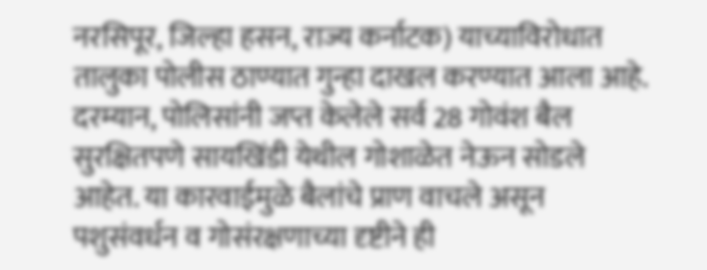नरसिपूर, जिल्हा हसन, राज्य कर्नाटक) याच्याविरोधात तालुका पोलीस ठाण्यात गुन्हा दाखल करण्यात आला आहे. दरम्यान, पोलिसांनी जप्त केलेले सर्व 28 गोवंश बैल सुरक्षितपणे सायखिंडी येथील गोशाळेत नेऊन सोडले आहेत. या कारवाईमुळे बैलांचे प्राण वाचले असून पशुसंवर्धन व गोसंरक्षणाच्या दृष्टीने ही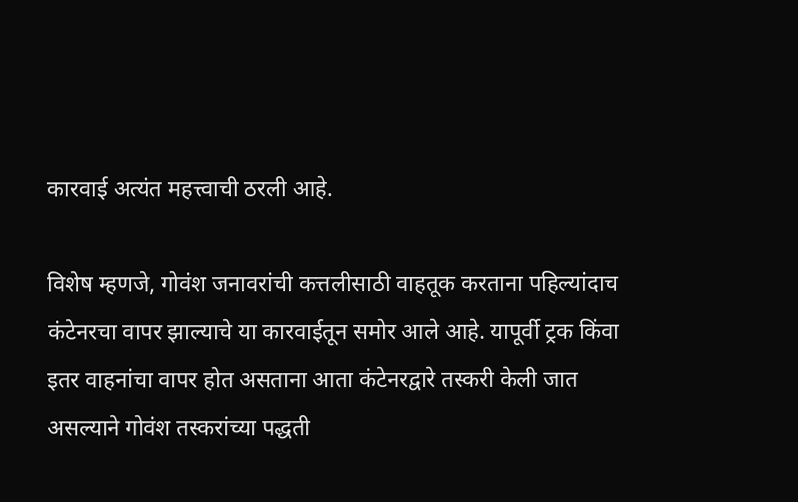कारवाई अत्यंत महत्त्वाची ठरली आहे.

विशेष म्हणजे, गोवंश जनावरांची कत्तलीसाठी वाहतूक करताना पहिल्यांदाच कंटेनरचा वापर झाल्याचे या कारवाईतून समोर आले आहे. यापूर्वी ट्रक किंवा इतर वाहनांचा वापर होत असताना आता कंटेनरद्वारे तस्करी केली जात असल्याने गोवंश तस्करांच्या पद्धती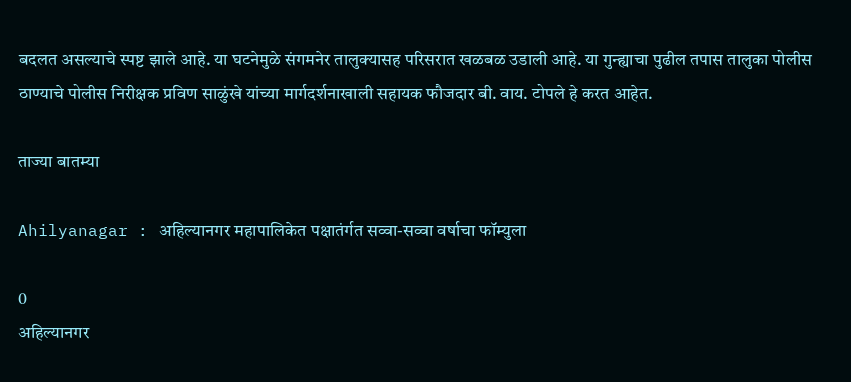बदलत असल्याचे स्पष्ट झाले आहे. या घटनेमुळे संगमनेर तालुक्यासह परिसरात खळबळ उडाली आहे. या गुन्ह्याचा पुढील तपास तालुका पोलीस ठाण्याचे पोलीस निरीक्षक प्रविण साळुंखे यांच्या मार्गदर्शनाखाली सहायक फौजदार बी. वाय. टोपले हे करत आहेत.

ताज्या बातम्या

Ahilyanagar : अहिल्यानगर महापालिकेत पक्षातंर्गत सव्वा-सव्वा वर्षाचा फॉम्युला

0
अहिल्यानगर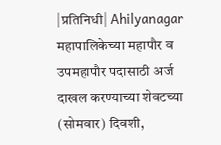|प्रतिनिधी| Ahilyanagar महापालिकेच्या महापौर व उपमहापौर पदासाठी अर्ज दाखल करण्याच्या शेवटच्या (सोमवार) दिवशी,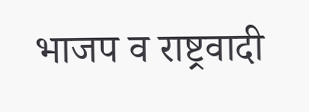भाजप व राष्ट्रवादी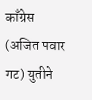काँग्रेस (अजित पवार गट) युतीने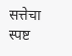सत्तेचा स्पष्ट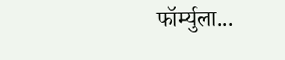फॉर्म्युला...